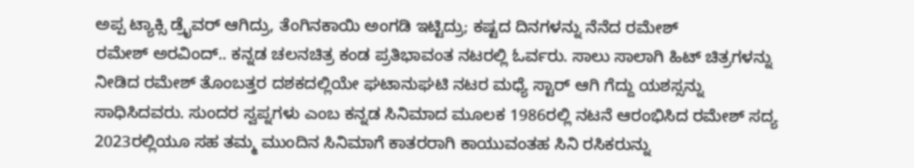ಅಪ್ಪ ಟ್ಯಾಕ್ಸಿ ಡ್ರೈವರ್ ಆಗಿದ್ರು, ತೆಂಗಿನಕಾಯಿ ಅಂಗಡಿ ಇಟ್ಟಿದ್ರು; ಕಷ್ಟದ ದಿನಗಳನ್ನು ನೆನೆದ ರಮೇಶ್
ರಮೇಶ್ ಅರವಿಂದ್.. ಕನ್ನಡ ಚಲನಚಿತ್ರ ಕಂಡ ಪ್ರತಿಭಾವಂತ ನಟರಲ್ಲಿ ಓರ್ವರು. ಸಾಲು ಸಾಲಾಗಿ ಹಿಟ್ ಚಿತ್ರಗಳನ್ನು ನೀಡಿದ ರಮೇಶ್ ತೊಂಬತ್ತರ ದಶಕದಲ್ಲಿಯೇ ಘಟಾನುಘಟಿ ನಟರ ಮಧ್ಯೆ ಸ್ಟಾರ್ ಆಗಿ ಗೆದ್ದು ಯಶಸ್ಸನ್ನು ಸಾಧಿಸಿದವರು. ಸುಂದರ ಸ್ವಪ್ನಗಳು ಎಂಬ ಕನ್ನಡ ಸಿನಿಮಾದ ಮೂಲಕ 1986ರಲ್ಲಿ ನಟನೆ ಆರಂಭಿಸಿದ ರಮೇಶ್ ಸದ್ಯ 2023ರಲ್ಲಿಯೂ ಸಹ ತಮ್ಮ ಮುಂದಿನ ಸಿನಿಮಾಗೆ ಕಾತರರಾಗಿ ಕಾಯುವಂತಹ ಸಿನಿ ರಸಿಕರುನ್ನು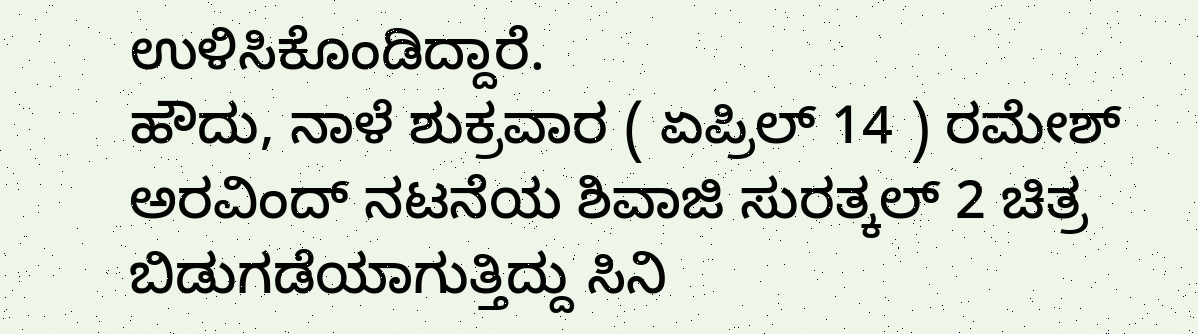ಉಳಿಸಿಕೊಂಡಿದ್ದಾರೆ.
ಹೌದು, ನಾಳೆ ಶುಕ್ರವಾರ ( ಏಪ್ರಿಲ್ 14 ) ರಮೇಶ್ ಅರವಿಂದ್ ನಟನೆಯ ಶಿವಾಜಿ ಸುರತ್ಕಲ್ 2 ಚಿತ್ರ ಬಿಡುಗಡೆಯಾಗುತ್ತಿದ್ದು ಸಿನಿ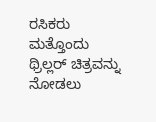ರಸಿಕರು ಮತ್ತೊಂದು ಥ್ರಿಲ್ಲರ್ ಚಿತ್ರವನ್ನು ನೋಡಲು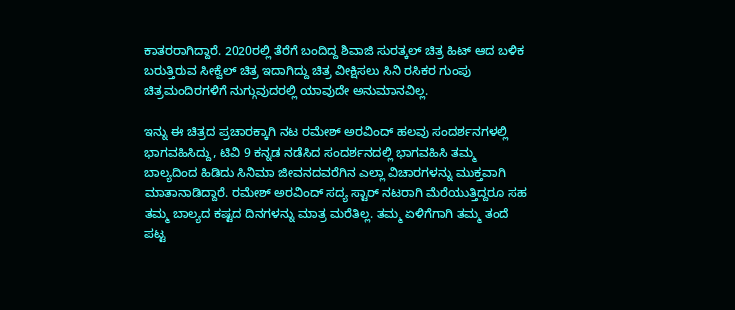ಕಾತರರಾಗಿದ್ದಾರೆ. 2020ರಲ್ಲಿ ತೆರೆಗೆ ಬಂದಿದ್ದ ಶಿವಾಜಿ ಸುರತ್ಕಲ್ ಚಿತ್ರ ಹಿಟ್ ಆದ ಬಳಿಕ ಬರುತ್ತಿರುವ ಸೀಕ್ವೆಲ್ ಚಿತ್ರ ಇದಾಗಿದ್ದು ಚಿತ್ರ ವೀಕ್ಷಿಸಲು ಸಿನಿ ರಸಿಕರ ಗುಂಪು ಚಿತ್ರಮಂದಿರಗಳಿಗೆ ನುಗ್ಗುವುದರಲ್ಲಿ ಯಾವುದೇ ಅನುಮಾನವಿಲ್ಲ.

ಇನ್ನು ಈ ಚಿತ್ರದ ಪ್ರಚಾರಕ್ಕಾಗಿ ನಟ ರಮೇಶ್ ಅರವಿಂದ್ ಹಲವು ಸಂದರ್ಶನಗಳಲ್ಲಿ ಭಾಗವಹಿಸಿದ್ದು, ಟಿವಿ 9 ಕನ್ನಡ ನಡೆಸಿದ ಸಂದರ್ಶನದಲ್ಲಿ ಭಾಗವಹಿಸಿ ತಮ್ಮ ಬಾಲ್ಯದಿಂದ ಹಿಡಿದು ಸಿನಿಮಾ ಜೀವನದವರೆಗಿನ ಎಲ್ಲಾ ವಿಚಾರಗಳನ್ನು ಮುಕ್ತವಾಗಿ ಮಾತಾನಾಡಿದ್ದಾರೆ. ರಮೇಶ್ ಅರವಿಂದ್ ಸದ್ಯ ಸ್ಟಾರ್ ನಟರಾಗಿ ಮೆರೆಯುತ್ತಿದ್ದರೂ ಸಹ ತಮ್ಮ ಬಾಲ್ಯದ ಕಷ್ಟದ ದಿನಗಳನ್ನು ಮಾತ್ರ ಮರೆತಿಲ್ಲ. ತಮ್ಮ ಏಳಿಗೆಗಾಗಿ ತಮ್ಮ ತಂದೆ ಪಟ್ಟ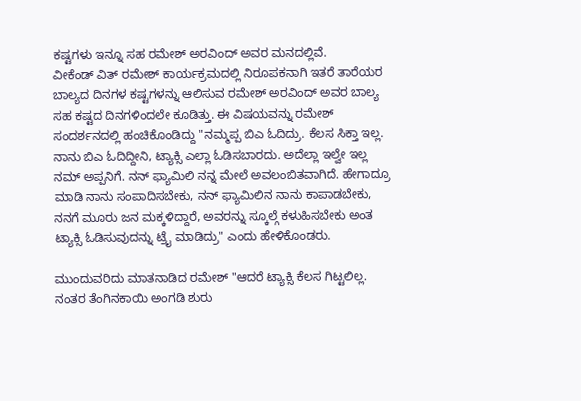ಕಷ್ಟಗಳು ಇನ್ನೂ ಸಹ ರಮೇಶ್ ಅರವಿಂದ್ ಅವರ ಮನದಲ್ಲಿವೆ.
ವೀಕೆಂಡ್ ವಿತ್ ರಮೇಶ್ ಕಾರ್ಯಕ್ರಮದಲ್ಲಿ ನಿರೂಪಕನಾಗಿ ಇತರೆ ತಾರೆಯರ ಬಾಲ್ಯದ ದಿನಗಳ ಕಷ್ಟಗಳನ್ನು ಆಲಿಸುವ ರಮೇಶ್ ಅರವಿಂದ್ ಅವರ ಬಾಲ್ಯ ಸಹ ಕಷ್ಟದ ದಿನಗಳಿಂದಲೇ ಕೂಡಿತ್ತು. ಈ ವಿಷಯವನ್ನು ರಮೇಶ್ ಸಂದರ್ಶನದಲ್ಲಿ ಹಂಚಿಕೊಂಡಿದ್ದು "ನಮ್ಮಪ್ಪ ಬಿಎ ಓದಿದ್ರು. ಕೆಲಸ ಸಿಕ್ತಾ ಇಲ್ಲ. ನಾನು ಬಿಎ ಓದಿದ್ದೀನಿ, ಟ್ಯಾಕ್ಸಿ ಎಲ್ಲಾ ಓಡಿಸಬಾರದು. ಅದೆಲ್ಲಾ ಇಲ್ವೇ ಇಲ್ಲ ನಮ್ ಅಪ್ಪನಿಗೆ. ನನ್ ಫ್ಯಾಮಿಲಿ ನನ್ನ ಮೇಲೆ ಅವಲಂಬಿತವಾಗಿದೆ. ಹೇಗಾದ್ರೂ ಮಾಡಿ ನಾನು ಸಂಪಾದಿಸಬೇಕು, ನನ್ ಫ್ಯಾಮಿಲಿನ ನಾನು ಕಾಪಾಡಬೇಕು, ನನಗೆ ಮೂರು ಜನ ಮಕ್ಕಳಿದ್ದಾರೆ, ಅವರನ್ನು ಸ್ಕೂಲ್ಗೆ ಕಳುಹಿಸಬೇಕು ಅಂತ ಟ್ಯಾಕ್ಸಿ ಓಡಿಸುವುದನ್ನು ಟ್ರೈ ಮಾಡಿದ್ರು" ಎಂದು ಹೇಳಿಕೊಂಡರು.

ಮುಂದುವರಿದು ಮಾತನಾಡಿದ ರಮೇಶ್ "ಆದರೆ ಟ್ಯಾಕ್ಸಿ ಕೆಲಸ ಗಿಟ್ಟಲಿಲ್ಲ. ನಂತರ ತೆಂಗಿನಕಾಯಿ ಅಂಗಡಿ ಶುರು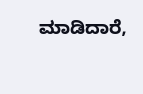ಮಾಡಿದಾರೆ,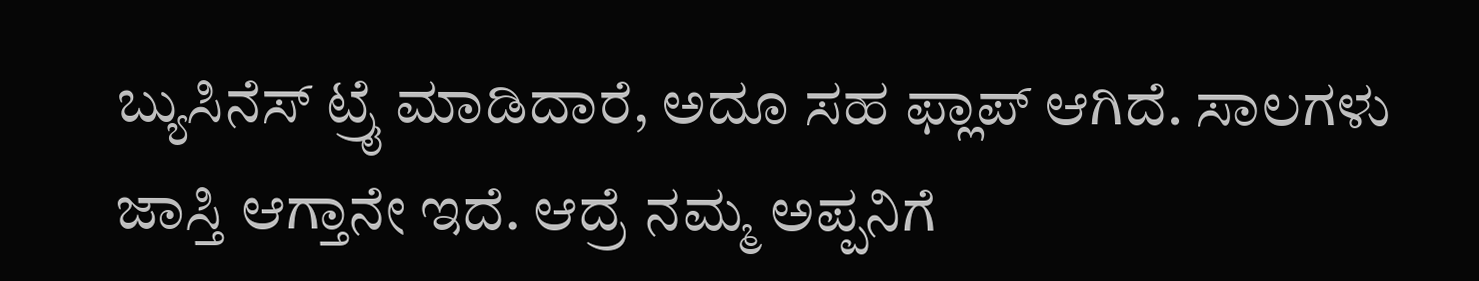ಬ್ಯುಸಿನೆಸ್ ಟ್ರೈ ಮಾಡಿದಾರೆ, ಅದೂ ಸಹ ಫ್ಲಾಪ್ ಆಗಿದೆ. ಸಾಲಗಳು ಜಾಸ್ತಿ ಆಗ್ತಾನೇ ಇದೆ. ಆದ್ರೆ ನಮ್ಮ ಅಪ್ಪನಿಗೆ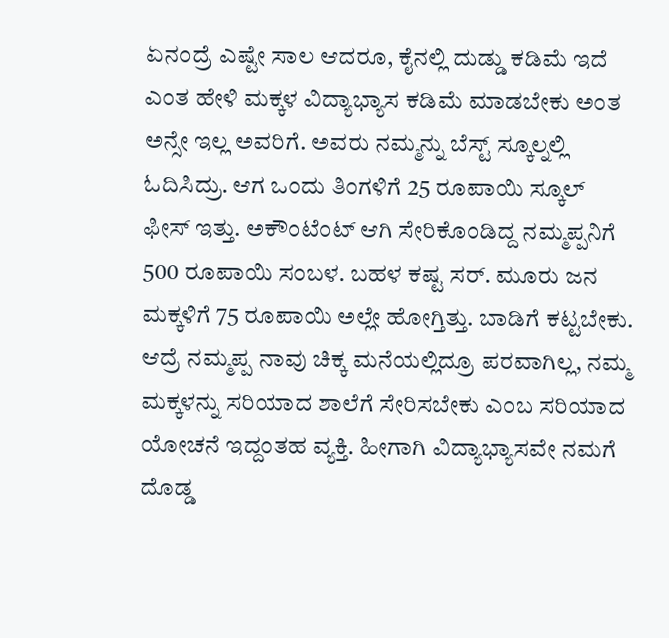ಏನಂದ್ರೆ ಎಷ್ಟೇ ಸಾಲ ಆದರೂ, ಕೈನಲ್ಲಿ ದುಡ್ಡು ಕಡಿಮೆ ಇದೆ ಎಂತ ಹೇಳಿ ಮಕ್ಕಳ ವಿದ್ಯಾಭ್ಯಾಸ ಕಡಿಮೆ ಮಾಡಬೇಕು ಅಂತ ಅನ್ಸೇ ಇಲ್ಲ ಅವರಿಗೆ. ಅವರು ನಮ್ಮನ್ನು ಬೆಸ್ಟ್ ಸ್ಕೂಲ್ನಲ್ಲಿ ಓದಿಸಿದ್ರು. ಆಗ ಒಂದು ತಿಂಗಳಿಗೆ 25 ರೂಪಾಯಿ ಸ್ಕೂಲ್ ಫೀಸ್ ಇತ್ತು. ಅಕೌಂಟೆಂಟ್ ಆಗಿ ಸೇರಿಕೊಂಡಿದ್ದ ನಮ್ಮಪ್ಪನಿಗೆ 500 ರೂಪಾಯಿ ಸಂಬಳ. ಬಹಳ ಕಷ್ಟ ಸರ್. ಮೂರು ಜನ ಮಕ್ಕಳಿಗೆ 75 ರೂಪಾಯಿ ಅಲ್ಲೇ ಹೋಗ್ತಿತ್ತು. ಬಾಡಿಗೆ ಕಟ್ಟಬೇಕು. ಆದ್ರೆ ನಮ್ಮಪ್ಪ ನಾವು ಚಿಕ್ಕ ಮನೆಯಲ್ಲಿದ್ರೂ ಪರವಾಗಿಲ್ಲ, ನಮ್ಮ ಮಕ್ಕಳನ್ನು ಸರಿಯಾದ ಶಾಲೆಗೆ ಸೇರಿಸಬೇಕು ಎಂಬ ಸರಿಯಾದ ಯೋಚನೆ ಇದ್ದಂತಹ ವ್ಯಕ್ತಿ. ಹೀಗಾಗಿ ವಿದ್ಯಾಭ್ಯಾಸವೇ ನಮಗೆ ದೊಡ್ಡ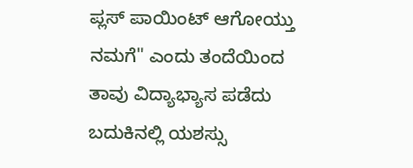ಪ್ಲಸ್ ಪಾಯಿಂಟ್ ಆಗೋಯ್ತು ನಮಗೆ" ಎಂದು ತಂದೆಯಿಂದ ತಾವು ವಿದ್ಯಾಭ್ಯಾಸ ಪಡೆದು ಬದುಕಿನಲ್ಲಿ ಯಶಸ್ಸು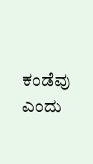ಕಂಡೆವು ಎಂದು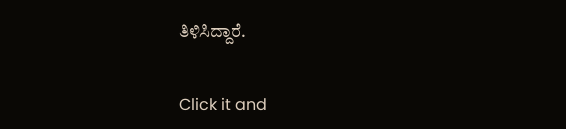ತಿಳಿಸಿದ್ದಾರೆ.


Click it and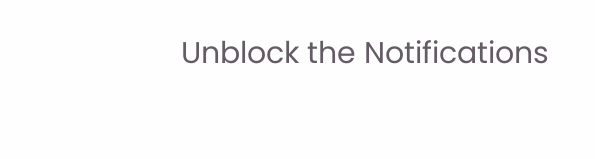Unblock the Notifications